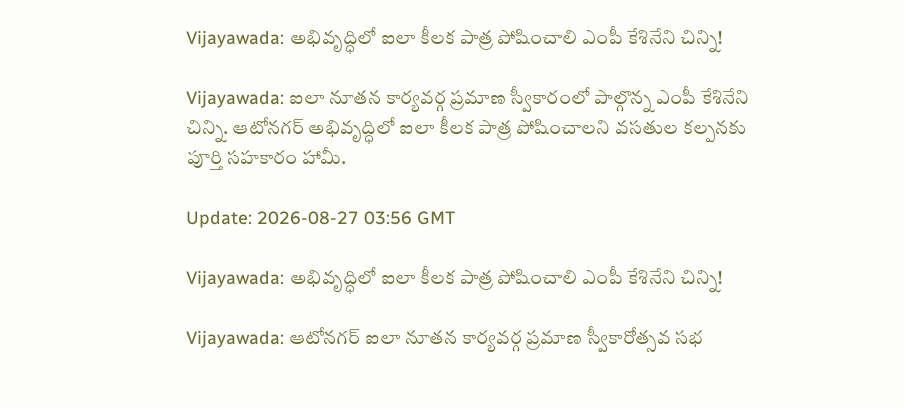Vijayawada: అభివృద్ధిలో ఐలా కీలక పాత్ర పోషించాలి ఎంపీ కేశినేని చిన్ని!

Vijayawada: ఐలా నూతన కార్యవర్గ ప్రమాణ స్వీకారంలో పాల్గొన్న ఎంపీ కేశినేని చిన్ని. ఆటోనగర్ అభివృద్ధిలో ఐలా కీలక పాత్ర పోషించాలని వసతుల కల్పనకు పూర్తి సహకారం హామీ.

Update: 2026-08-27 03:56 GMT

Vijayawada: అభివృద్ధిలో ఐలా కీలక పాత్ర పోషించాలి ఎంపీ కేశినేని చిన్ని!

Vijayawada: ఆటోనగర్ ఐలా నూతన కార్యవర్గ ప్రమాణ స్వీకారోత్సవ సభ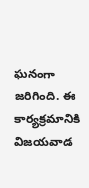ఘనంగా జరిగింది. ఈ కార్యక్రమానికి విజయవాడ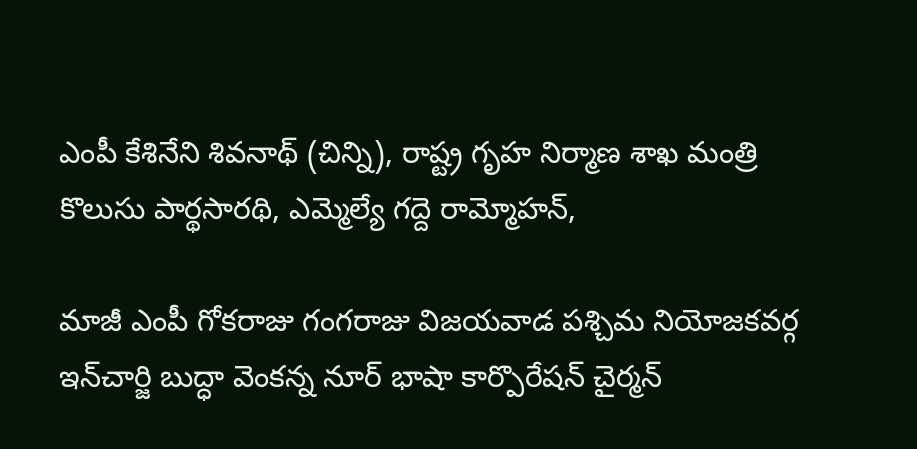ఎంపీ కేశినేని శివనాథ్ (చిన్ని), రాష్ట్ర గృహ నిర్మాణ శాఖ మంత్రి కొలుసు పార్థసారథి, ఎమ్మెల్యే గద్దె రామ్మోహన్,

మాజీ ఎంపీ గోకరాజు గంగరాజు విజయవాడ పశ్చిమ నియోజకవర్గ ఇన్‌చార్జి బుద్ధా వెంకన్న నూర్ భాషా కార్పొరేషన్ చైర్మన్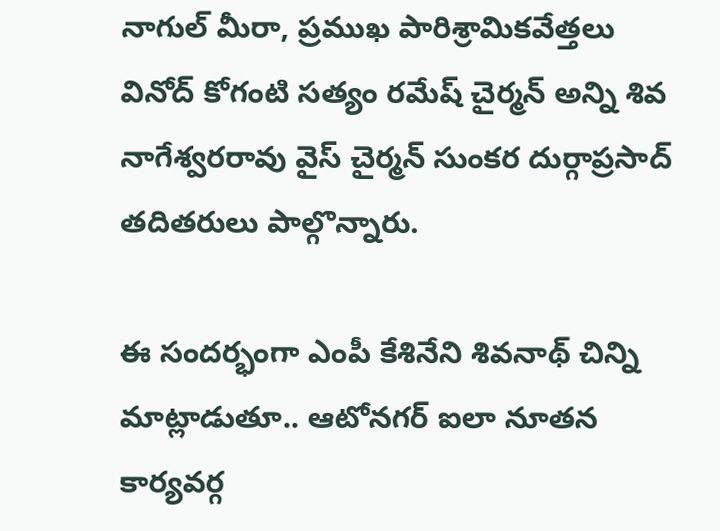నాగుల్ మీరా, ప్రముఖ పారిశ్రామికవేత్తలు వినోద్ కోగంటి సత్యం రమేష్ చైర్మన్ అన్ని శివ నాగేశ్వరరావు వైస్ చైర్మన్ సుంకర దుర్గాప్రసాద్ తదితరులు పాల్గొన్నారు.

ఈ సందర్భంగా ఎంపీ కేశినేని శివనాథ్ చిన్ని మాట్లాడుతూ.. ఆటోనగర్ ఐలా నూతన కార్యవర్గ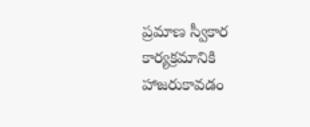ప్రమాణ స్వీకార కార్యక్రమానికి హాజరుకావడం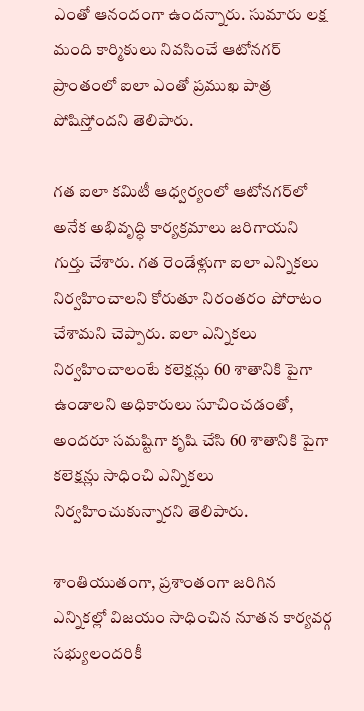ఎంతో ఆనందంగా ఉందన్నారు. సుమారు లక్ష మంది కార్మికులు నివసించే ఆటోనగర్ ప్రాంతంలో ఐలా ఎంతో ప్రముఖ పాత్ర పోషిస్తోందని తెలిపారు.

గత ఐలా కమిటీ ఆధ్వర్యంలో ఆటోనగర్‌లో అనేక అభివృద్ధి కార్యక్రమాలు జరిగాయని గుర్తు చేశారు. గత రెండేళ్లుగా ఐలా ఎన్నికలు నిర్వహించాలని కోరుతూ నిరంతరం పోరాటం చేశామని చెప్పారు. ఐలా ఎన్నికలు నిర్వహించాలంటే కలెక్షన్లు 60 శాతానికి పైగా ఉండాలని అధికారులు సూచించడంతో, అందరూ సమష్టిగా కృషి చేసి 60 శాతానికి పైగా కలెక్షన్లు సాధించి ఎన్నికలు నిర్వహించుకున్నారని తెలిపారు.

శాంతియుతంగా, ప్రశాంతంగా జరిగిన ఎన్నికల్లో విజయం సాధించిన నూతన కార్యవర్గ సభ్యులందరికీ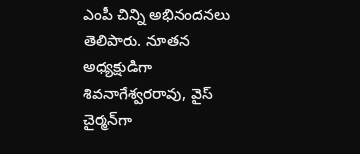ఎంపీ చిన్ని అభినందనలు తెలిపారు. నూతన అధ్యక్షుడిగా శివనాగేశ్వరరావు, వైస్ చైర్మన్‌గా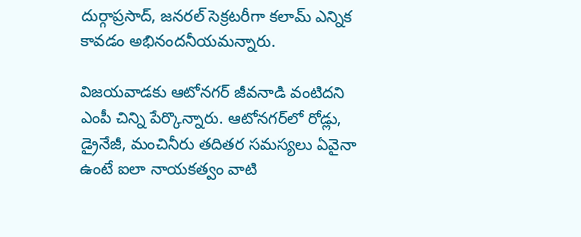దుర్గాప్రసాద్, జనరల్ సెక్రటరీగా కలామ్ ఎన్నిక కావడం అభినందనీయమన్నారు.

విజయవాడకు ఆటోనగర్ జీవనాడి వంటిదని ఎంపీ చిన్ని పేర్కొన్నారు. ఆటోనగర్‌లో రోడ్లు, డ్రైనేజీ, మంచినీరు తదితర సమస్యలు ఏవైనా ఉంటే ఐలా నాయకత్వం వాటి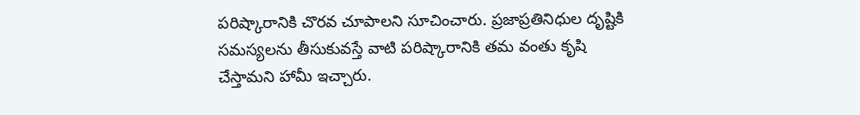పరిష్కారానికి చొరవ చూపాలని సూచించారు. ప్రజాప్రతినిధుల దృష్టికి సమస్యలను తీసుకువస్తే వాటి పరిష్కారానికి తమ వంతు కృషి చేస్తామని హామీ ఇచ్చారు.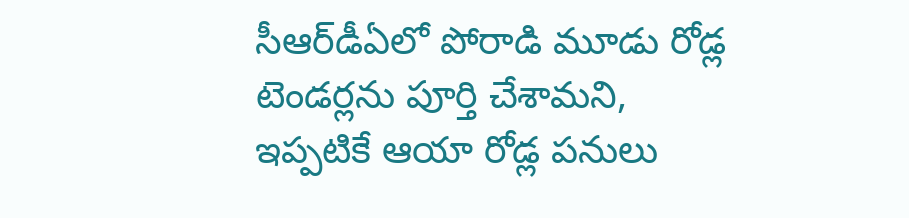సీఆర్‌డీఏలో పోరాడి మూడు రోడ్ల టెండర్లను పూర్తి చేశామని, ఇప్పటికే ఆయా రోడ్ల పనులు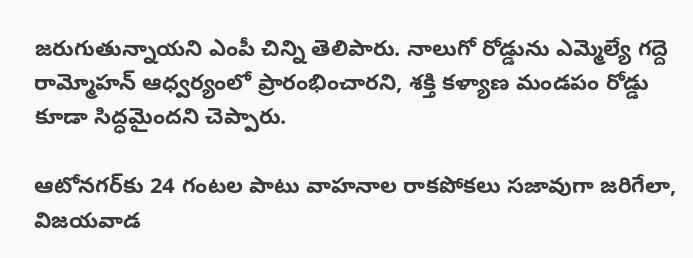జరుగుతున్నాయని ఎంపీ చిన్ని తెలిపారు. నాలుగో రోడ్డును ఎమ్మెల్యే గద్దె రామ్మోహన్ ఆధ్వర్యంలో ప్రారంభించారని, శక్తి కళ్యాణ మండపం రోడ్డు కూడా సిద్ధమైందని చెప్పారు.

ఆటోనగర్‌కు 24 గంటల పాటు వాహనాల రాకపోకలు సజావుగా జరిగేలా, విజయవాడ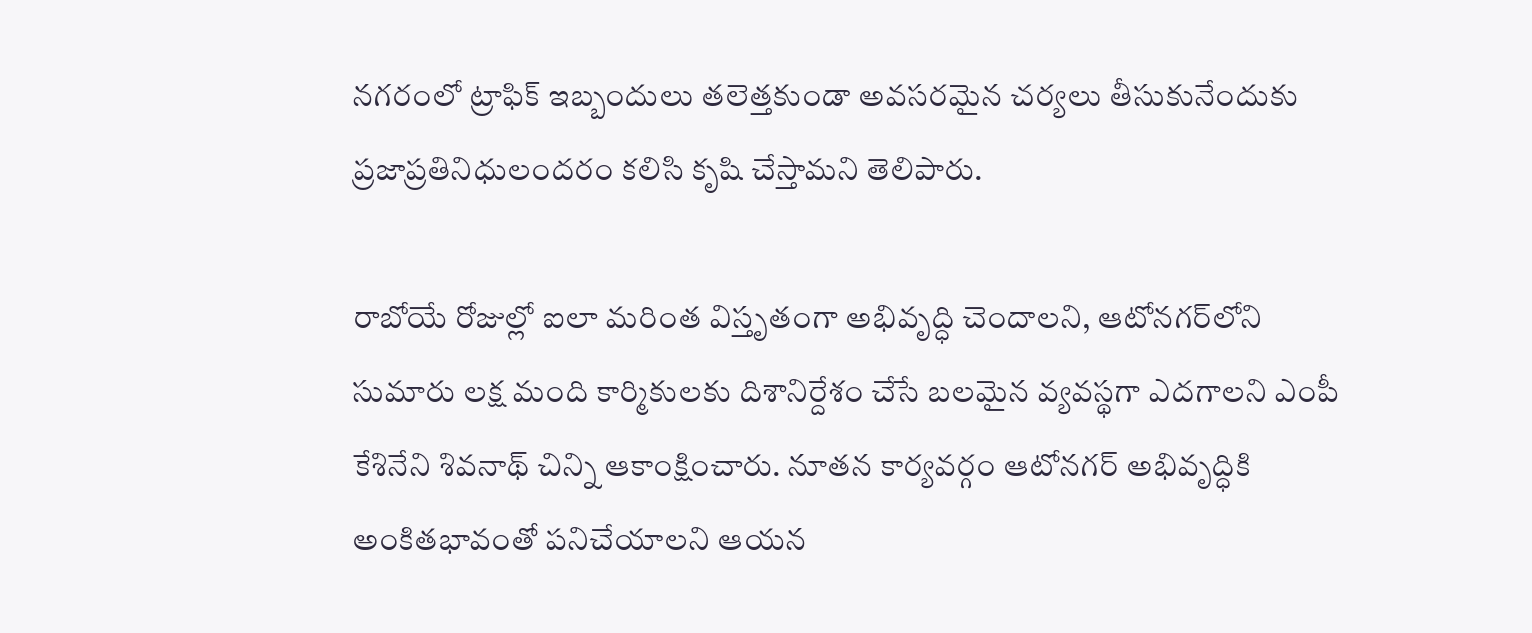నగరంలో ట్రాఫిక్ ఇబ్బందులు తలెత్తకుండా అవసరమైన చర్యలు తీసుకునేందుకు ప్రజాప్రతినిధులందరం కలిసి కృషి చేస్తామని తెలిపారు.

రాబోయే రోజుల్లో ఐలా మరింత విస్తృతంగా అభివృద్ధి చెందాలని, ఆటోనగర్‌లోని సుమారు లక్ష మంది కార్మికులకు దిశానిర్దేశం చేసే బలమైన వ్యవస్థగా ఎదగాలని ఎంపీ కేశినేని శివనాథ్ చిన్ని ఆకాంక్షించారు. నూతన కార్యవర్గం ఆటోనగర్ అభివృద్ధికి అంకితభావంతో పనిచేయాలని ఆయన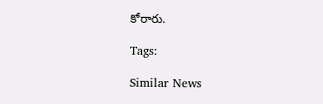కోరారు.

Tags:

Similar News